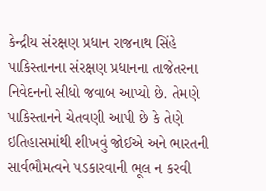કેન્દ્રીય સંરક્ષણ પ્રધાન રાજનાથ સિંહે પાકિસ્તાનના સંરક્ષણ પ્રધાનના તાજેતરના નિવેદનનો સીધો જવાબ આપ્યો છે. તેમણે પાકિસ્તાનને ચેતવણી આપી છે કે તેણે ઇતિહાસમાંથી શીખવું જોઈએ અને ભારતની સાર્વભૌમત્વને પડકારવાની ભૂલ ન કરવી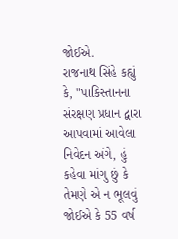જોઈએ.
રાજનાથ સિંહે કહ્યું કે, "પાકિસ્તાનના સંરક્ષણ પ્રધાન દ્વારા આપવામાં આવેલા નિવેદન અંગે, હું કહેવા માંગુ છું કે તેમણે એ ન ભૂલવું જોઈએ કે 55 વર્ષ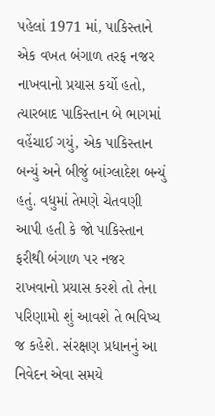પહેલાં 1971 માં, પાકિસ્તાને એક વખત બંગાળ તરફ નજર નાખવાનો પ્રયાસ કર્યો હતો, ત્યારબાદ પાકિસ્તાન બે ભાગમાં વહેંચાઈ ગયું, એક પાકિસ્તાન બન્યું અને બીજું બાંગ્લાદેશ બન્યું હતું. વધુમાં તેમણે ચેતવણી આપી હતી કે જો પાકિસ્તાન ફરીથી બંગાળ પર નજર રાખવાનો પ્રયાસ કરશે તો તેના પરિણામો શું આવશે તે ભવિષ્ય જ કહેશે. સંરક્ષણ પ્રધાનનું આ નિવેદન એવા સમયે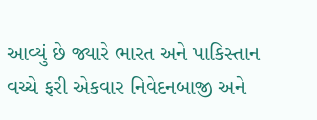આવ્યું છે જ્યારે ભારત અને પાકિસ્તાન વચ્ચે ફરી એકવાર નિવેદનબાજી અને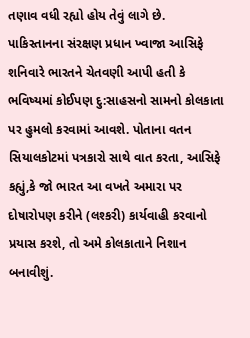તણાવ વધી રહ્યો હોય તેવું લાગે છે.
પાકિસ્તાનના સંરક્ષણ પ્રધાન ખ્વાજા આસિફે શનિવારે ભારતને ચેતવણી આપી હતી કે ભવિષ્યમાં કોઈપણ દુ:સાહસનો સામનો કોલકાતા પર હુમલો કરવામાં આવશે. પોતાના વતન સિયાલકોટમાં પત્રકારો સાથે વાત કરતા, આસિફે કહ્યું,કે જો ભારત આ વખતે અમારા પર દોષારોપણ કરીને (લશ્કરી) કાર્યવાહી કરવાનો પ્રયાસ કરશે, તો અમે કોલકાતાને નિશાન બનાવીશું.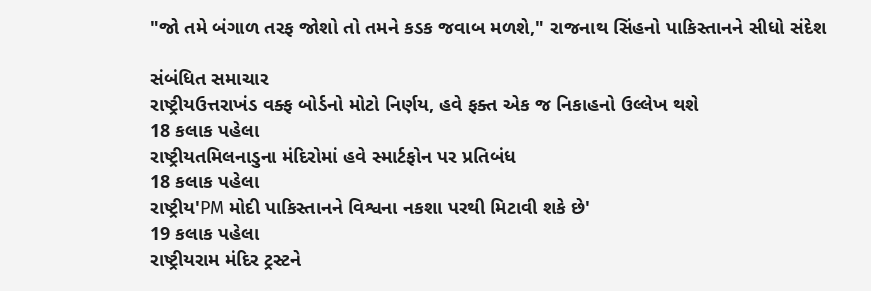"જો તમે બંગાળ તરફ જોશો તો તમને કડક જવાબ મળશે," રાજનાથ સિંહનો પાકિસ્તાનને સીધો સંદેશ

સંબંધિત સમાચાર
રાષ્ટ્રીયઉત્તરાખંડ વક્ફ બોર્ડનો મોટો નિર્ણય, હવે ફક્ત એક જ નિકાહનો ઉલ્લેખ થશે
18 કલાક પહેલા
રાષ્ટ્રીયતમિલનાડુના મંદિરોમાં હવે સ્માર્ટફોન પર પ્રતિબંધ
18 કલાક પહેલા
રાષ્ટ્રીય'PM મોદી પાકિસ્તાનને વિશ્વના નકશા પરથી મિટાવી શકે છે'
19 કલાક પહેલા
રાષ્ટ્રીયરામ મંદિર ટ્રસ્ટને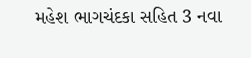મહેશ ભાગચંદકા સહિત 3 નવા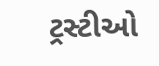ટ્રસ્ટીઓ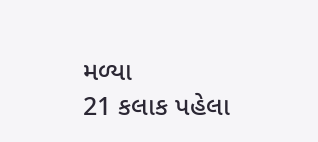મળ્યા
21 કલાક પહેલા